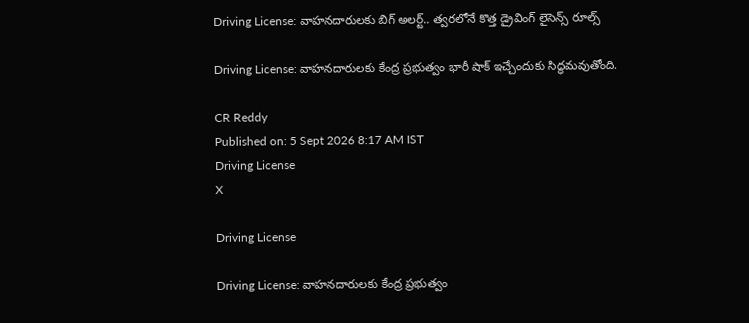Driving License: వాహనదారులకు బిగ్ అలర్ట్.. త్వరలోనే కొత్త డ్రైవింగ్ లైసెన్స్ రూల్స్

Driving License: వాహనదారులకు కేంద్ర ప్రభుత్వం భారీ షాక్ ఇచ్చేందుకు సిద్ధమవుతోంది.

CR Reddy
Published on: 5 Sept 2026 8:17 AM IST
Driving License
X

Driving License

Driving License: వాహనదారులకు కేంద్ర ప్రభుత్వం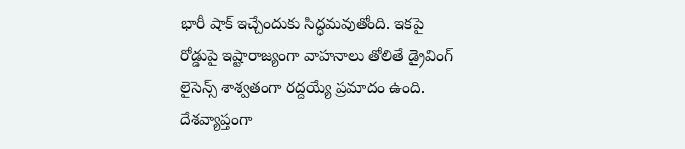భారీ షాక్ ఇచ్చేందుకు సిద్ధమవుతోంది. ఇకపై రోడ్డుపై ఇష్టారాజ్యంగా వాహనాలు తోలితే డ్రైవింగ్ లైసెన్స్ శాశ్వతంగా రద్దయ్యే ప్రమాదం ఉంది. దేశవ్యాప్తంగా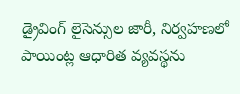డ్రైవింగ్ లైసెన్సుల జారీ, నిర్వహణలో పాయింట్ల ఆధారిత వ్యవస్థను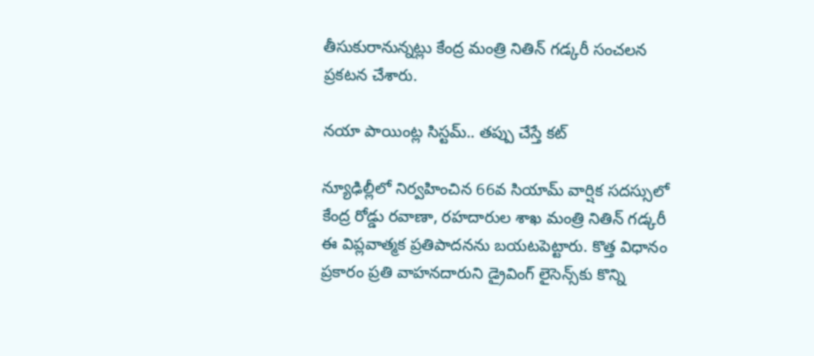తీసుకురానున్నట్లు కేంద్ర మంత్రి నితిన్ గడ్కరీ సంచలన ప్రకటన చేశారు.

నయా పాయింట్ల సిస్టమ్.. తప్పు చేస్తే కట్

న్యూఢిల్లీలో నిర్వహించిన 66వ సియామ్ వార్షిక సదస్సులో కేంద్ర రోడ్డు రవాణా, రహదారుల శాఖ మంత్రి నితిన్ గడ్కరీ ఈ విప్లవాత్మక ప్రతిపాదనను బయటపెట్టారు. కొత్త విధానం ప్రకారం ప్రతి వాహనదారుని డ్రైవింగ్ లైసెన్స్‌కు కొన్ని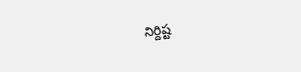నిర్దిష్ట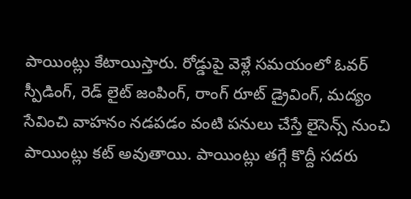పాయింట్లు కేటాయిస్తారు. రోడ్డుపై వెళ్లే సమయంలో ఓవర్ స్పీడింగ్, రెడ్ లైట్ జంపింగ్, రాంగ్ రూట్ డ్రైవింగ్, మద్యం సేవించి వాహనం నడపడం వంటి పనులు చేస్తే లైసెన్స్ నుంచి పాయింట్లు కట్ అవుతాయి. పాయింట్లు తగ్గే కొద్దీ సదరు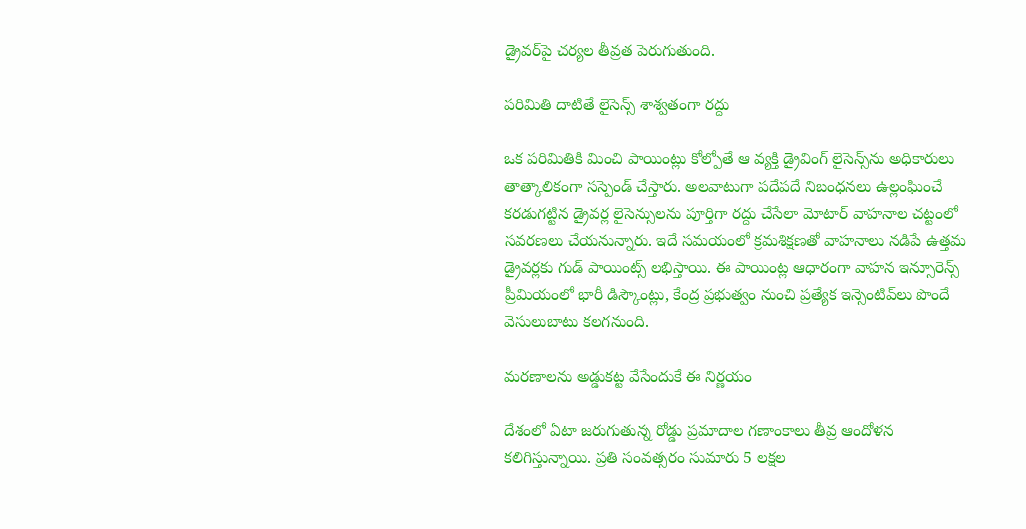డ్రైవర్‌పై చర్యల తీవ్రత పెరుగుతుంది.

పరిమితి దాటితే లైసెన్స్ శాశ్వతంగా రద్దు

ఒక పరిమితికి మించి పాయింట్లు కోల్పోతే ఆ వ్యక్తి డ్రైవింగ్ లైసెన్స్‌ను అధికారులు తాత్కాలికంగా సస్పెండ్ చేస్తారు. అలవాటుగా పదేపదే నిబంధనలు ఉల్లంఘించే కరడుగట్టిన డ్రైవర్ల లైసెన్సులను పూర్తిగా రద్దు చేసేలా మోటార్ వాహనాల చట్టంలో సవరణలు చేయనున్నారు. ఇదే సమయంలో క్రమశిక్షణతో వాహనాలు నడిపే ఉత్తమ డ్రైవర్లకు గుడ్ పాయింట్స్ లభిస్తాయి. ఈ పాయింట్ల ఆధారంగా వాహన ఇన్సూరెన్స్ ప్రీమియంలో భారీ డిస్కౌంట్లు, కేంద్ర ప్రభుత్వం నుంచి ప్రత్యేక ఇన్సెంటివ్‌లు పొందే వెసులుబాటు కలగనుంది.

మరణాలను అడ్డుకట్ట వేసేందుకే ఈ నిర్ణయం

దేశంలో ఏటా జరుగుతున్న రోడ్డు ప్రమాదాల గణాంకాలు తీవ్ర ఆందోళన కలిగిస్తున్నాయి. ప్రతి సంవత్సరం సుమారు 5 లక్షల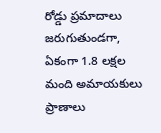రోడ్డు ప్రమాదాలు జరుగుతుండగా, ఏకంగా 1.8 లక్షల మంది అమాయకులు ప్రాణాలు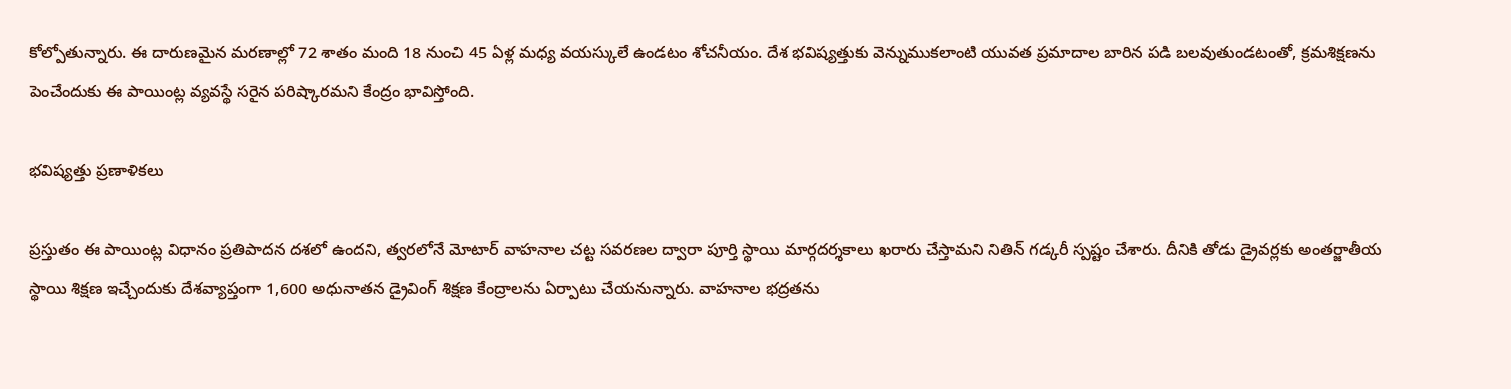కోల్పోతున్నారు. ఈ దారుణమైన మరణాల్లో 72 శాతం మంది 18 నుంచి 45 ఏళ్ల మధ్య వయస్కులే ఉండటం శోచనీయం. దేశ భవిష్యత్తుకు వెన్నుముకలాంటి యువత ప్రమాదాల బారిన పడి బలవుతుండటంతో, క్రమశిక్షణను పెంచేందుకు ఈ పాయింట్ల వ్యవస్థే సరైన పరిష్కారమని కేంద్రం భావిస్తోంది.

భవిష్యత్తు ప్రణాళికలు

ప్రస్తుతం ఈ పాయింట్ల విధానం ప్రతిపాదన దశలో ఉందని, త్వరలోనే మోటార్ వాహనాల చట్ట సవరణల ద్వారా పూర్తి స్థాయి మార్గదర్శకాలు ఖరారు చేస్తామని నితిన్ గడ్కరీ స్పష్టం చేశారు. దీనికి తోడు డ్రైవర్లకు అంతర్జాతీయ స్థాయి శిక్షణ ఇచ్చేందుకు దేశవ్యాప్తంగా 1,600 అధునాతన డ్రైవింగ్ శిక్షణ కేంద్రాలను ఏర్పాటు చేయనున్నారు. వాహనాల భద్రతను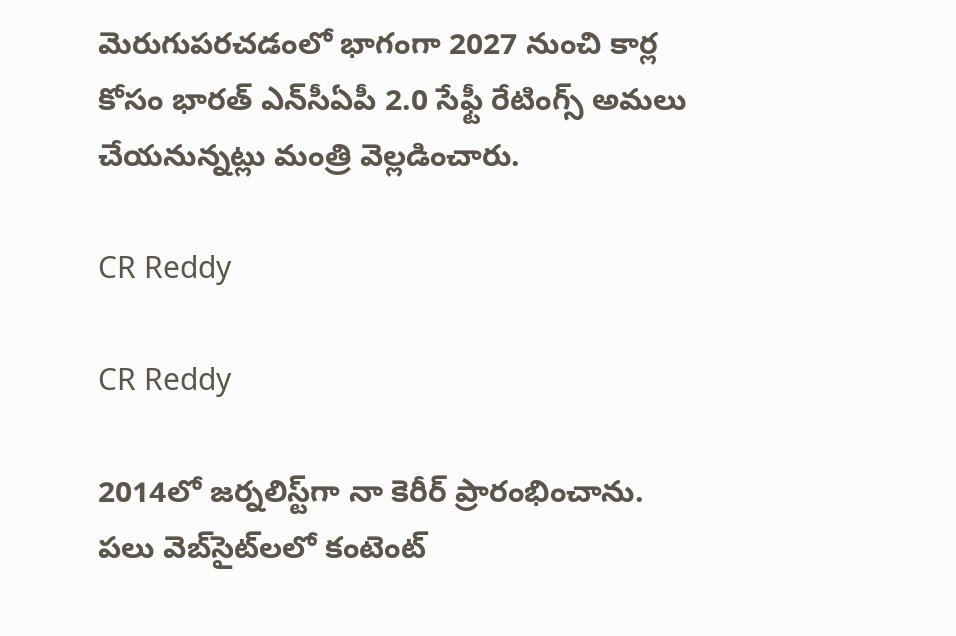మెరుగుపరచడంలో భాగంగా 2027 నుంచి కార్ల కోసం భారత్ ఎన్‌సీఏపీ 2.0 సేఫ్టీ రేటింగ్స్ అమలు చేయనున్నట్లు మంత్రి వెల్లడించారు.

CR Reddy

CR Reddy

2014లో జర్నలిస్ట్‌గా నా కెరీర్ ప్రారంభించాను. పలు వెబ్‌సైట్‌లలో కంటెంట్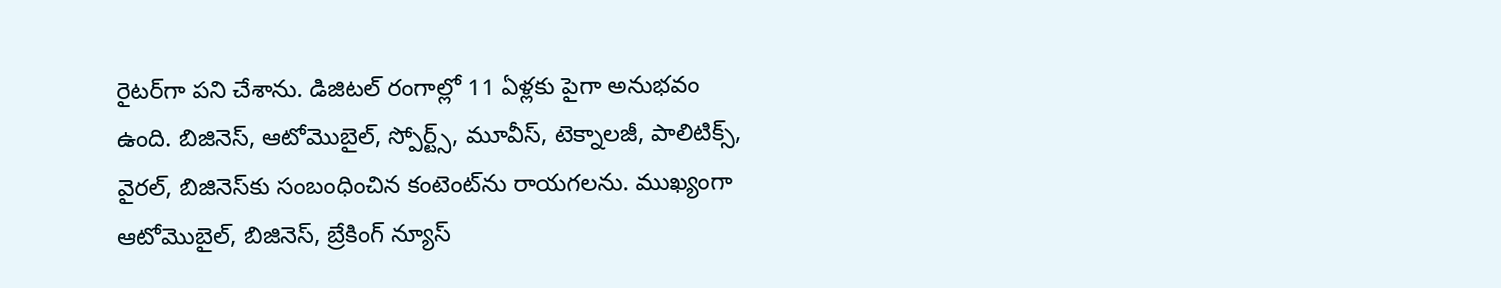రైటర్‌గా పని చేశాను. డిజిటల్‌ రంగాల్లో 11 ఏళ్లకు పైగా అనుభవం ఉంది. బిజినెస్, ఆటోమొబైల్, స్పోర్ట్స్, మూవీస్, టెక్నాలజీ, పాలిటిక్స్, వైరల్, బిజినెస్‌కు సంబంధించిన కంటెంట్‌ను రాయగలను. ముఖ్యంగా ఆటోమొబైల్, బిజినెస్, బ్రేకింగ్ న్యూస్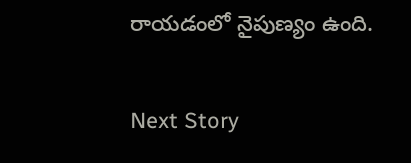రాయడంలో నైపుణ్యం ఉంది.

Next Story